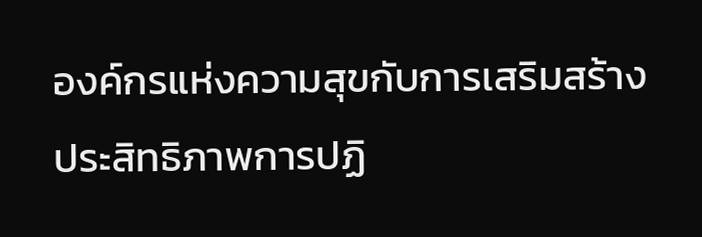องค์กรแห่งความสุขกับการเสริมสร้างประสิทธิภาพการปฏิ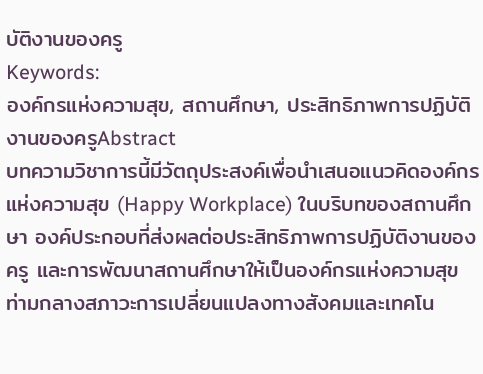บัติงานของครู
Keywords:
องค์กรแห่งความสุข, สถานศึกษา, ประสิทธิภาพการปฏิบัติงานของครูAbstract
บทความวิชาการนี้มีวัตถุประสงค์เพื่อนำเสนอแนวคิดองค์กรแห่งความสุข (Happy Workplace) ในบริบทของสถานศึกษา องค์ประกอบที่ส่งผลต่อประสิทธิภาพการปฏิบัติงานของครู และการพัฒนาสถานศึกษาให้เป็นองค์กรแห่งความสุข ท่ามกลางสภาวะการเปลี่ยนแปลงทางสังคมและเทคโน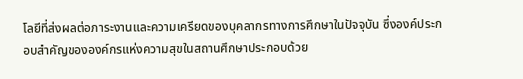โลยีที่ส่งผลต่อภาระงานและความเครียดของบุคลากรทางการศึกษาในปัจจุบัน ซึ่งองค์ประกอบสำคัญขององค์กรแห่งความสุขในสถานศึกษาประกอบด้วย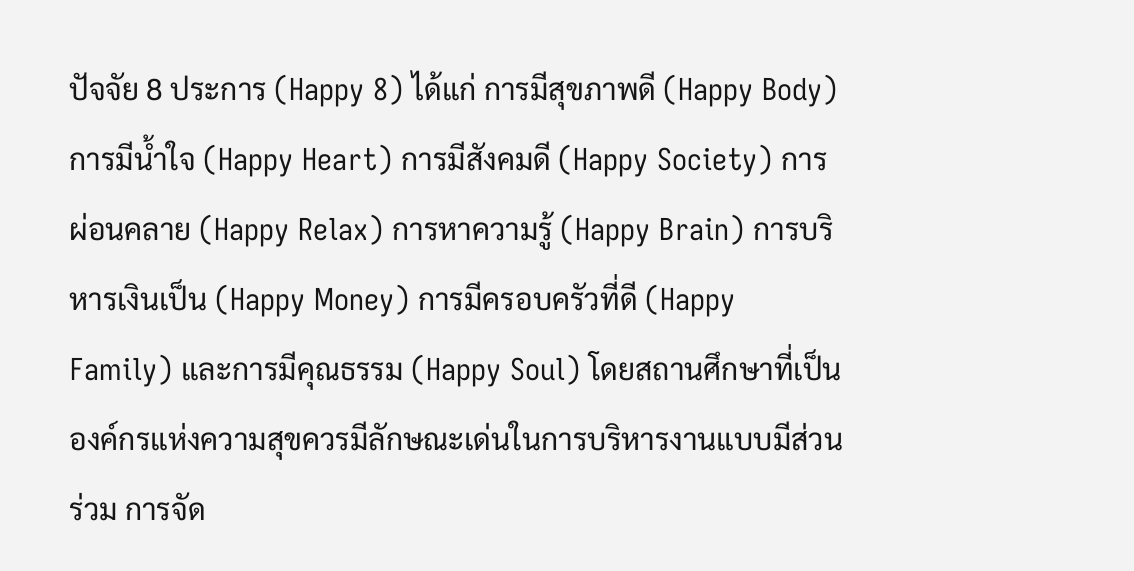ปัจจัย 8 ประการ (Happy 8) ได้แก่ การมีสุขภาพดี (Happy Body) การมีน้ำใจ (Happy Heart) การมีสังคมดี (Happy Society) การผ่อนคลาย (Happy Relax) การหาความรู้ (Happy Brain) การบริหารเงินเป็น (Happy Money) การมีครอบครัวที่ดี (Happy Family) และการมีคุณธรรม (Happy Soul) โดยสถานศึกษาที่เป็นองค์กรแห่งความสุขควรมีลักษณะเด่นในการบริหารงานแบบมีส่วนร่วม การจัด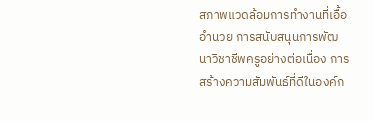สภาพแวดล้อมการทำงานที่เอื้ออำนวย การสนับสนุนการพัฒนาวิชาชีพครูอย่างต่อเนื่อง การสร้างความสัมพันธ์ที่ดีในองค์ก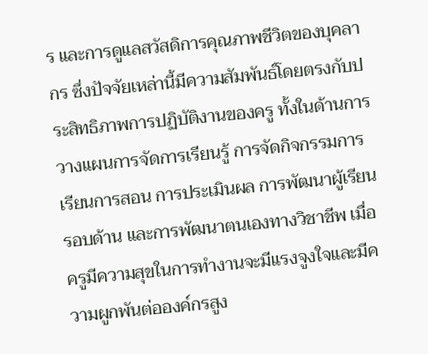ร และการดูแลสวัสดิการคุณภาพชีวิตของบุคลากร ซึ่งปัจจัยเหล่านี้มีความสัมพันธ์โดยตรงกับประสิทธิภาพการปฏิบัติงานของครู ทั้งในด้านการวางแผนการจัดการเรียนรู้ การจัดกิจกรรมการเรียนการสอน การประเมินผล การพัฒนาผู้เรียนรอบด้าน และการพัฒนาตนเองทางวิชาชีพ เมื่อครูมีความสุขในการทำงานจะมีแรงจูงใจและมีความผูกพันต่อองค์กรสูง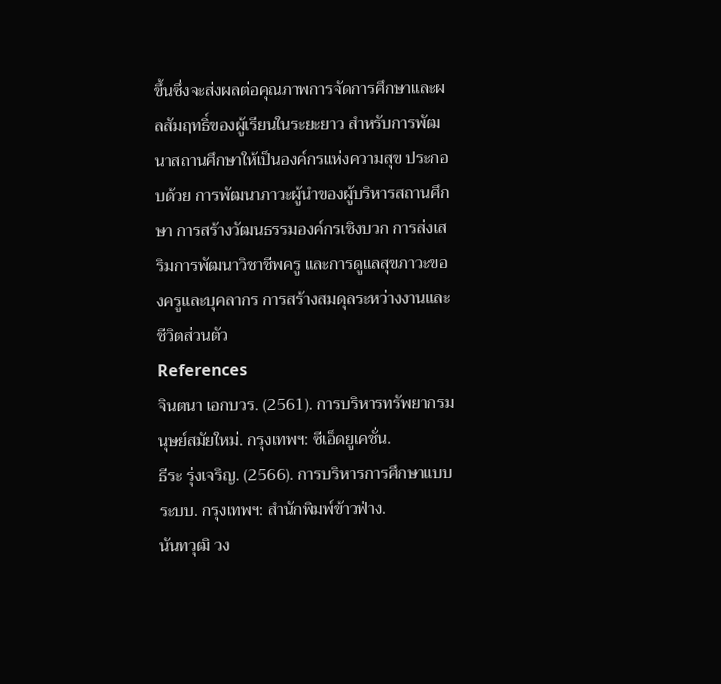ขึ้นซึ่งจะส่งผลต่อคุณภาพการจัดการศึกษาและผลสัมฤทธิ์ของผู้เรียนในระยะยาว สำหรับการพัฒนาสถานศึกษาให้เป็นองค์กรแห่งความสุข ประกอบด้วย การพัฒนาภาวะผู้นำของผู้บริหารสถานศึกษา การสร้างวัฒนธรรมองค์กรเชิงบวก การส่งเสริมการพัฒนาวิชาชีพครู และการดูแลสุขภาวะของครูและบุคลากร การสร้างสมดุลระหว่างงานและชีวิตส่วนตัว
References
จินตนา เอกบวร. (2561). การบริหารทรัพยากรมนุษย์สมัยใหม่. กรุงเทพฯ: ซีเอ็ดยูเคชั่น.
ธีระ รุ่งเจริญ. (2566). การบริหารการศึกษาแบบระบบ. กรุงเทพฯ: สำนักพิมพ์ข้าวฟ่าง.
นันทวุฒิ วง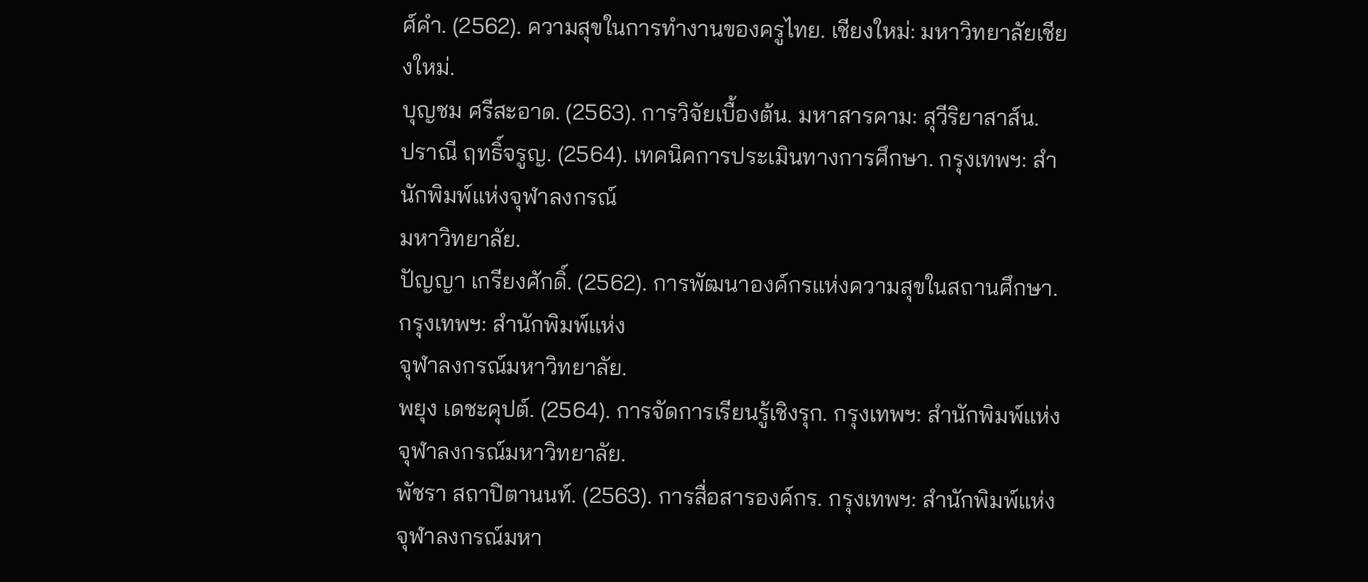ศ์คำ. (2562). ความสุขในการทำงานของครูไทย. เชียงใหม่: มหาวิทยาลัยเชียงใหม่.
บุญชม ศรีสะอาด. (2563). การวิจัยเบื้องต้น. มหาสารคาม: สุวีริยาสาส์น.
ปราณี ฤทธิ์จรูญ. (2564). เทคนิคการประเมินทางการศึกษา. กรุงเทพฯ: สำนักพิมพ์แห่งจุฬาลงกรณ์
มหาวิทยาลัย.
ปัญญา เกรียงศักดิ์. (2562). การพัฒนาองค์กรแห่งความสุขในสถานศึกษา. กรุงเทพฯ: สำนักพิมพ์แห่ง
จุฬาลงกรณ์มหาวิทยาลัย.
พยุง เดชะคุปต์. (2564). การจัดการเรียนรู้เชิงรุก. กรุงเทพฯ: สำนักพิมพ์แห่งจุฬาลงกรณ์มหาวิทยาลัย.
พัชรา สถาปิตานนท์. (2563). การสื่อสารองค์กร. กรุงเทพฯ: สำนักพิมพ์แห่งจุฬาลงกรณ์มหา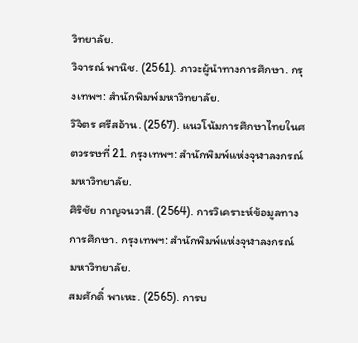วิทยาลัย.
วิจารณ์ พานิช. (2561). ภาวะผู้นำทางการศึกษา. กรุงเทพฯ: สำนักพิมพ์มหาวิทยาลัย.
วิจิตร ศรีสอ้าน. (2567). แนวโน้มการศึกษาไทยในศตวรรษที่ 21. กรุงเทพฯ: สำนักพิมพ์แห่งจุฬาลงกรณ์
มหาวิทยาลัย.
ศิริชัย กาญจนวาสี. (2564). การวิเคราะห์ข้อมูลทางการศึกษา. กรุงเทพฯ: สำนักพิมพ์แห่งจุฬาลงกรณ์
มหาวิทยาลัย.
สมศักดิ์ พาเหะ. (2565). การบ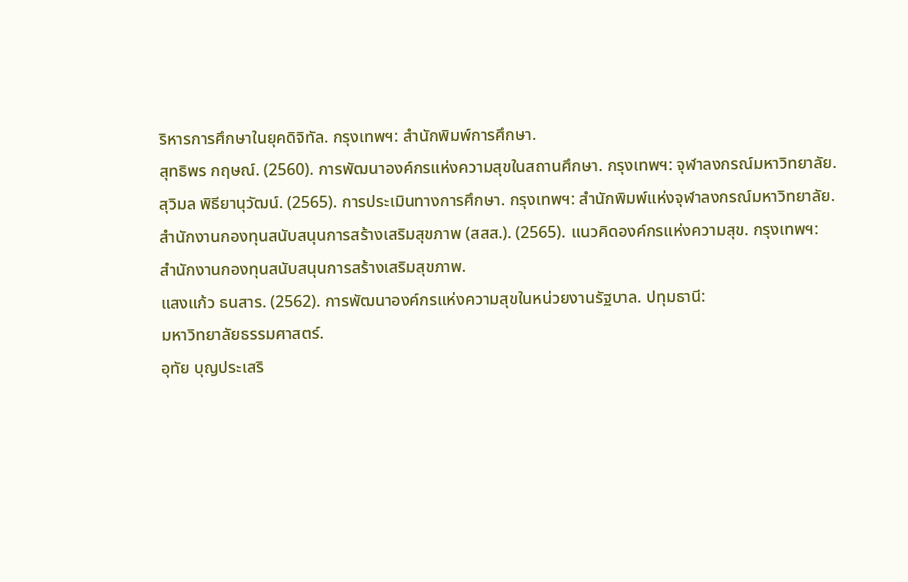ริหารการศึกษาในยุคดิจิทัล. กรุงเทพฯ: สำนักพิมพ์การศึกษา.
สุทธิพร กฤษณ์. (2560). การพัฒนาองค์กรแห่งความสุขในสถานศึกษา. กรุงเทพฯ: จุฬาลงกรณ์มหาวิทยาลัย.
สุวิมล พิธียานุวัฒน์. (2565). การประเมินทางการศึกษา. กรุงเทพฯ: สำนักพิมพ์แห่งจุฬาลงกรณ์มหาวิทยาลัย.
สำนักงานกองทุนสนับสนุนการสร้างเสริมสุขภาพ (สสส.). (2565). แนวคิดองค์กรแห่งความสุข. กรุงเทพฯ:
สำนักงานกองทุนสนับสนุนการสร้างเสริมสุขภาพ.
แสงแก้ว ธนสาร. (2562). การพัฒนาองค์กรแห่งความสุขในหน่วยงานรัฐบาล. ปทุมธานี:
มหาวิทยาลัยธรรมศาสตร์.
อุทัย บุญประเสริ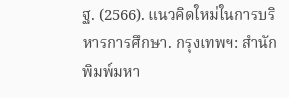ฐ. (2566). แนวคิดใหม่ในการบริหารการศึกษา. กรุงเทพฯ: สำนักพิมพ์มหา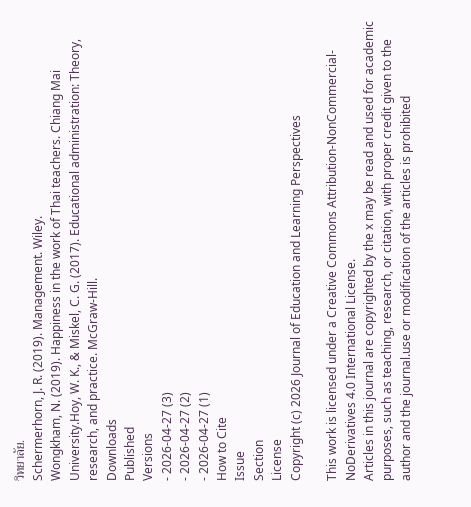วิทยาลัย.
Schermerhorn, J. R. (2019). Management. Wiley.
Wongkham, N. (2019). Happiness in the work of Thai teachers. Chiang Mai University.Hoy, W. K., & Miskel, C. G. (2017). Educational administration: Theory, research, and practice. McGraw-Hill.
Downloads
Published
Versions
- 2026-04-27 (3)
- 2026-04-27 (2)
- 2026-04-27 (1)
How to Cite
Issue
Section
License
Copyright (c) 2026 Journal of Education and Learning Perspectives

This work is licensed under a Creative Commons Attribution-NonCommercial-NoDerivatives 4.0 International License.
Articles in this journal are copyrighted by the x may be read and used for academic purposes, such as teaching, research, or citation, with proper credit given to the author and the journal.use or modification of the articles is prohibited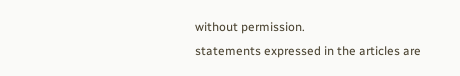without permission.
statements expressed in the articles are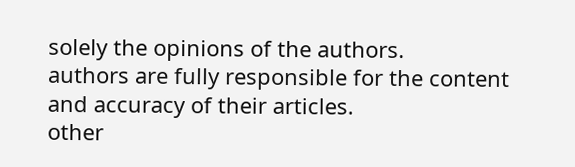solely the opinions of the authors.
authors are fully responsible for the content and accuracy of their articles.
other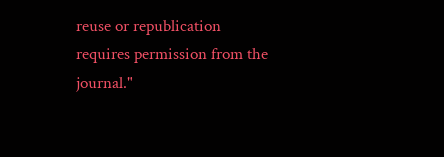reuse or republication requires permission from the journal."